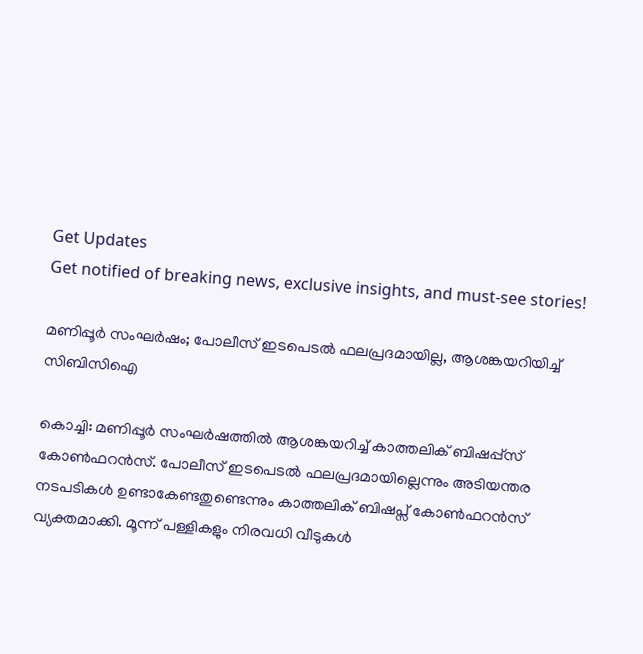Get Updates
Get notified of breaking news, exclusive insights, and must-see stories!

മണിപ്പൂര്‍ സംഘർഷം; പോലീസ് ഇടപെടൽ ഫലപ്രദമായില്ല, ആശങ്കയറിയിച്ച് സിബിസിഐ

കൊച്ചി: മണിപ്പൂര്‍ സംഘർഷത്തിൽ ആശങ്കയറിച്ച് കാത്തലിക് ബിഷപ്പ്സ് കോൺഫറൻസ്. പോലീസ് ഇടപെടൽ ഫലപ്രദമായില്ലെന്നും അടിയന്തര നടപടികൾ ഉണ്ടാകേണ്ടതുണ്ടെന്നും കാത്തലിക് ബിഷപ്സ് കോൺഫറൻസ് വ്യക്തമാക്കി. മൂന്ന് പള്ളികളും നിരവധി വീടുകൾ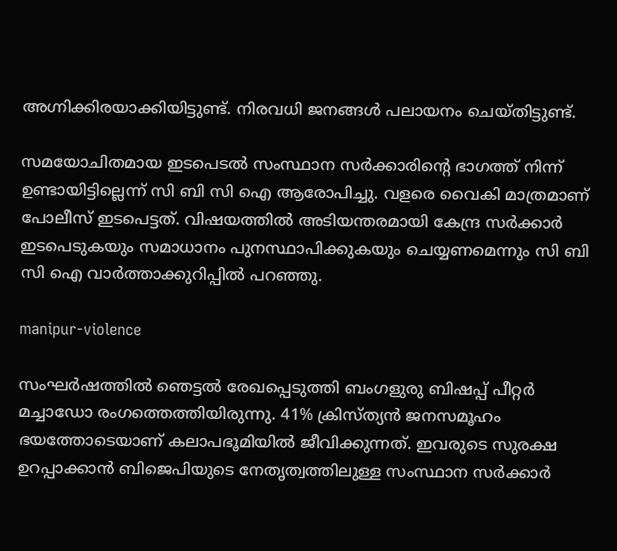അഗ്നിക്കിരയാക്കിയിട്ടുണ്ട്. നിരവധി ജനങ്ങൾ പലായനം ചെയ്തിട്ടുണ്ട്.

സമയോചിതമായ ഇടപെടൽ സംസ്ഥാന സർക്കാരിന്റെ ഭാഗത്ത് നിന്ന് ഉണ്ടായിട്ടില്ലെന്ന് സി ബി സി ഐ ആരോപിച്ചു. വളരെ വൈകി മാത്രമാണ് പോലീസ് ഇടപെട്ടത്. വിഷയത്തിൽ അടിയന്തരമായി കേന്ദ്ര സർക്കാർ ഇടപെടുകയും സമാധാനം പുനസ്ഥാപിക്കുകയും ചെയ്യണമെന്നും സി ബി സി ഐ വാർത്താക്കുറിപ്പിൽ പറഞ്ഞു.

manipur-violence

സംഘർഷത്തിൽ ഞെട്ടൽ രേഖപ്പെടുത്തി ബംഗളുരു ബിഷപ്പ് പീറ്റർ മച്ചാഡോ രംഗത്തെത്തിയിരുന്നു. 41% ക്രിസ്ത്യൻ ജനസമൂഹം ഭയത്തോടെയാണ് കലാപഭൂമിയിൽ ജീവിക്കുന്നത്. ഇവരുടെ സുരക്ഷ ഉറപ്പാക്കാൻ ബിജെപിയുടെ നേതൃത്വത്തിലുള്ള സംസ്ഥാന സർക്കാർ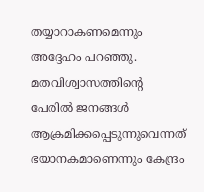തയ്യാറാകണമെന്നും അദ്ദേഹം പറഞ്ഞു. മതവിശ്വാസത്തിന്റെ പേരിൽ ജനങ്ങൾ ആക്രമിക്കപ്പെടുന്നുവെന്നത് ഭയാനകമാണെന്നും കേന്ദ്രം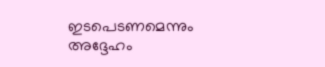ഇടപെടണമെന്നും അദ്ദേഹം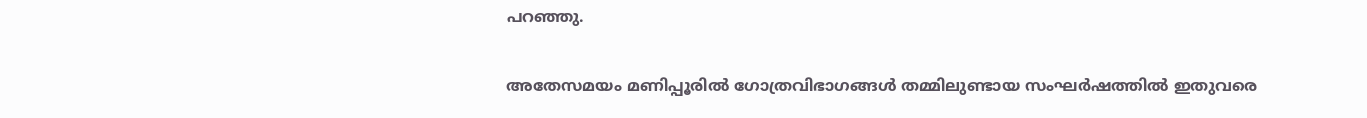പറഞ്ഞു.

അതേസമയം മണിപ്പൂരില്‍ ഗോത്രവിഭാഗങ്ങള്‍ തമ്മിലുണ്ടായ സംഘര്‍ഷത്തില്‍ ഇതുവരെ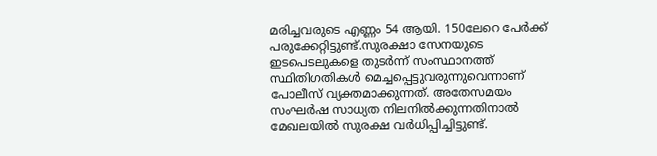മരിച്ചവരുടെ എണ്ണം 54 ആയി. 150ലേറെ പേര്‍ക്ക് പരുക്കേറ്റിട്ടുണ്ട്.സുരക്ഷാ സേനയുടെ ഇടപെടലുകളെ തുടര്‍ന്ന് സംസ്ഥാനത്ത് സ്ഥിതിഗതികള്‍ മെച്ചപ്പെട്ടുവരുന്നുവെന്നാണ് പോലീസ് വ്യക്തമാക്കുന്നത്. അതേസമയം സംഘർഷ സാധ്യത നിലനിൽക്കുന്നതിനാൽ മേഖലയിൽ സുരക്ഷ വർധിപ്പിച്ചിട്ടുണ്ട്.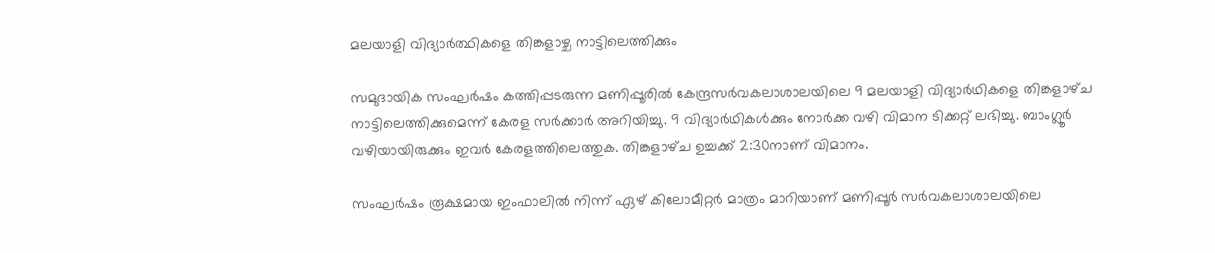മലയാളി വിദ്യാർത്ഥികളെ തിങ്കളാഴ്ച നാട്ടിലെത്തിക്കും

സമുദായിക സംഘർഷം കത്തിപ്പടരുന്ന മണിപ്പൂരിൽ കേന്ദ്രസര്‍വകലാശാലയിലെ 9 മലയാളി വിദ്യാര്‍ഥികളെ തിങ്കളാഴ്‌ച നാട്ടിലെത്തിക്കുമെന്ന് കേരള സർക്കാർ അറിയിച്ചു. 9 വിദ്യാര്‍ഥികൾക്കും നോര്‍ക്ക വഴി വിമാന ടിക്കറ്റ് ലഭിച്ചു. ബാംഗ്ലൂര്‍ വഴിയായിരുക്കും ഇവര്‍ കേരളത്തിലെത്തുക. തിങ്കളാഴ്‌ച ഉച്ചക്ക് 2:30നാണ് വിമാനം.

സംഘര്‍ഷം രൂക്ഷമായ ഇംഫാലില്‍ നിന്ന് ഏഴ് കിലോമീറ്റര്‍ മാത്രം മാറിയാണ് മണിപ്പൂർ സർവകലാശാലയിലെ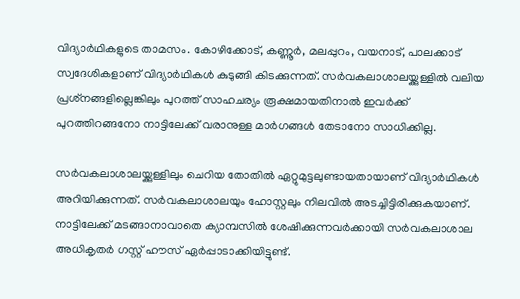വിദ്യാര്‍ഥികളുടെ താമസം. കോഴിക്കോട്, കണ്ണൂർ, മലപ്പുറം, വയനാട്, പാലക്കാട് സ്വദേശികളാണ് വിദ്യാർഥികൾ കുടുങ്ങി കിടക്കുന്നത്. സര്‍വകലാശാലയ്ക്കുള്ളില്‍ വലിയ പ്രശ്‌നങ്ങളില്ലെങ്കിലും പുറത്ത് സാഹചര്യം രൂക്ഷമായതിനാല്‍ ഇവര്‍ക്ക് പുറത്തിറങ്ങനോ നാട്ടിലേക്ക് വരാനുള്ള മാര്‍ഗങ്ങള്‍ തേടാനോ സാധിക്കില്ല.

സര്‍വകലാശാലയ്ക്കുള്ളിലും ചെറിയ തോതില്‍ ഏറ്റുമുട്ടലുണ്ടായതായാണ് വിദ്യാര്‍ഥികള്‍ അറിയിക്കുന്നത്. സര്‍വകലാശാലയും ഹോസ്റ്റലും നിലവില്‍ അടച്ചിട്ടിരിക്കുകയാണ്. നാട്ടിലേക്ക് മടങ്ങാനാവാതെ ക്യാമ്പസില്‍ ശേഷിക്കുന്നവര്‍ക്കായി സര്‍വകലാശാല അധികൃതര്‍ ഗസ്റ്റ് ഹൗസ് ഏര്‍പ്പാടാക്കിയിട്ടുണ്ട്.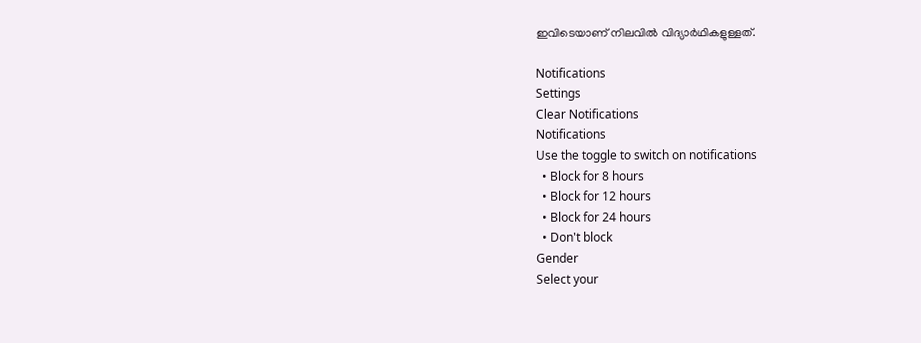ഇവിടെയാണ് നിലവില്‍ വിദ്യാര്‍ഥികളുള്ളത്.

Notifications
Settings
Clear Notifications
Notifications
Use the toggle to switch on notifications
  • Block for 8 hours
  • Block for 12 hours
  • Block for 24 hours
  • Don't block
Gender
Select your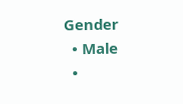Gender
  • Male
  •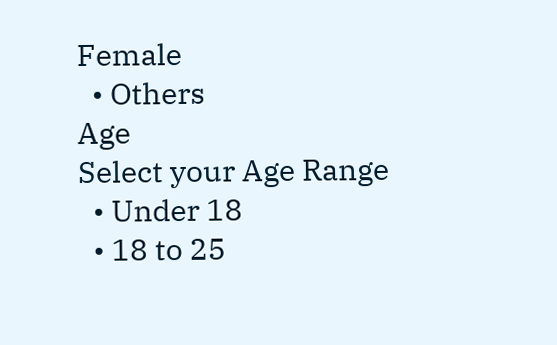Female
  • Others
Age
Select your Age Range
  • Under 18
  • 18 to 25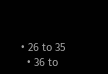• 26 to 35
  • 36 to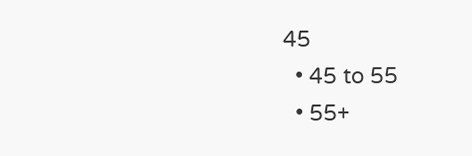45
  • 45 to 55
  • 55+